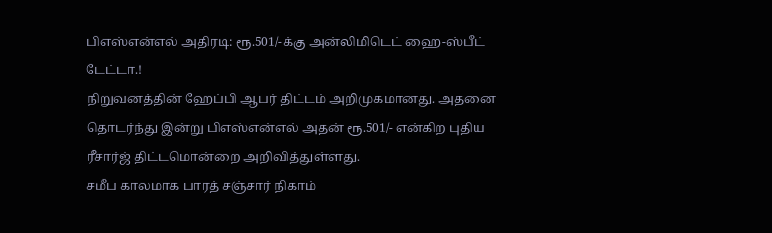பிஎஸ்என்எல் அதிரடி: ரூ.501/-க்கு அன்லிமிடெட் ஹை-ஸ்பீட் டேட்டா.!
நிறுவனத்தின் ஹேப்பி ஆபர் திட்டம் அறிமுகமானது. அதனை தொடர்ந்து இன்று பிஎஸ்என்எல் அதன் ரூ.501/- என்கிற புதிய ரீசார்ஜ் திட்டமொன்றை அறிவித்துள்ளது.
சமீப காலமாக பாரத் சஞ்சார் நிகாம்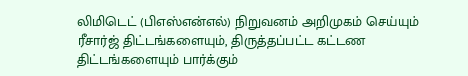லிமிடெட் (பிஎஸ்என்எல்) நிறுவனம் அறிமுகம் செய்யும் ரீசார்ஜ் திட்டங்களையும், திருத்தப்பட்ட கட்டண திட்டங்களையும் பார்க்கும்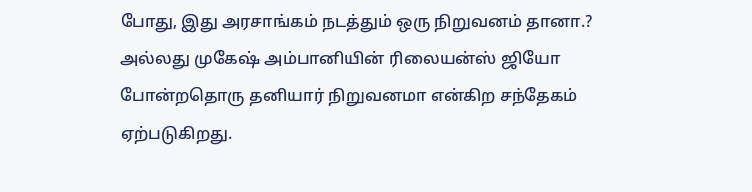போது, இது அரசாங்கம் நடத்தும் ஒரு நிறுவனம் தானா.? அல்லது முகேஷ் அம்பானியின் ரிலையன்ஸ் ஜியோ போன்றதொரு தனியார் நிறுவனமா என்கிற சந்தேகம் ஏற்படுகிறது.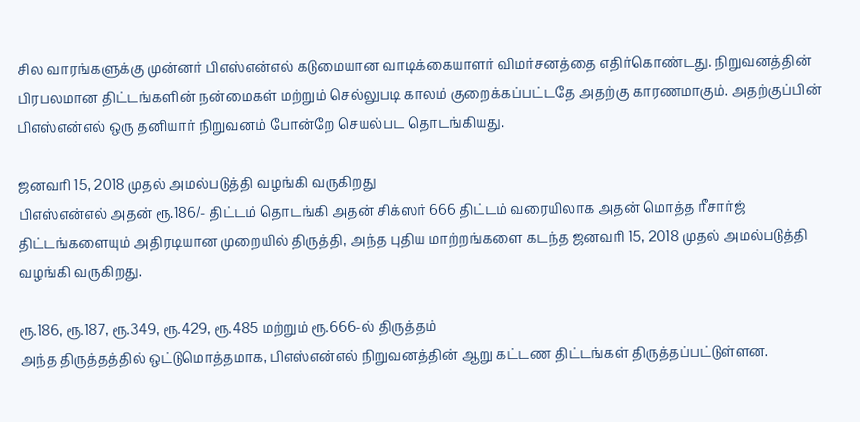சில வாரங்களுக்கு முன்னர் பிஎஸ்என்எல் கடுமையான வாடிக்கையாளர் விமர்சனத்தை எதிர்கொண்டது. நிறுவனத்தின் பிரபலமான திட்டங்களின் நன்மைகள் மற்றும் செல்லுபடி காலம் குறைக்கப்பட்டதே அதற்கு காரணமாகும். அதற்குப்பின் பிஎஸ்என்எல் ஒரு தனியார் நிறுவனம் போன்றே செயல்பட தொடங்கியது.

ஜனவரி 15, 2018 முதல் அமல்படுத்தி வழங்கி வருகிறது
பிஎஸ்என்எல் அதன் ரூ.186/- திட்டம் தொடங்கி அதன் சிக்ஸர் 666 திட்டம் வரையிலாக அதன் மொத்த ரீசார்ஜ் திட்டங்களையும் அதிரடியான முறையில் திருத்தி, அந்த புதிய மாற்றங்களை கடந்த ஜனவரி 15, 2018 முதல் அமல்படுத்தி வழங்கி வருகிறது.

ரூ.186, ரூ.187, ரூ.349, ரூ.429, ரூ.485 மற்றும் ரூ.666-ல் திருத்தம்
அந்த திருத்தத்தில் ஒட்டுமொத்தமாக, பிஎஸ்என்எல் நிறுவனத்தின் ஆறு கட்டண திட்டங்கள் திருத்தப்பட்டுள்ளன.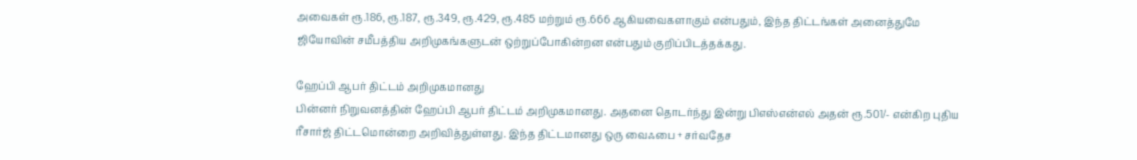அவைகள் ரூ.186, ரூ.187, ரூ.349, ரூ.429, ரூ.485 மற்றும் ரூ.666 ஆகியவைகளாகும் என்பதும், இந்த திட்டங்கள் அனைத்துமே ஜியோவின் சமீபத்திய அறிமுகங்களுடன் ஒற்றுப்போகின்றன என்பதும் குறிப்பிடத்தக்கது.

ஹேப்பி ஆபர் திட்டம் அறிமுகமானது
பின்னர் நிறுவனத்தின் ஹேப்பி ஆபர் திட்டம் அறிமுகமானது. அதனை தொடர்ந்து இன்று பிஎஸ்என்எல் அதன் ரூ.501/- என்கிற புதிய ரீசார்ஜ் திட்டமொன்றை அறிவித்துள்ளது. இந்த திட்டமானது ஒரு வைஃபை + சர்வதேச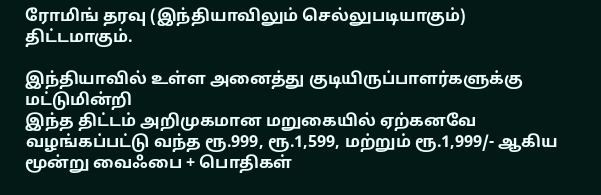ரோமிங் தரவு (இந்தியாவிலும் செல்லுபடியாகும்) திட்டமாகும்.

இந்தியாவில் உள்ள அனைத்து குடியிருப்பாளர்களுக்கு மட்டுமின்றி
இந்த திட்டம் அறிமுகமான மறுகையில் ஏற்கனவே வழங்கப்பட்டு வந்த ரூ.999, ரூ.1,599, மற்றும் ரூ.1,999/- ஆகிய மூன்று வைஃபை + பொதிகள்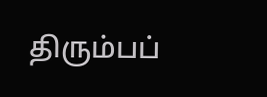திரும்பப்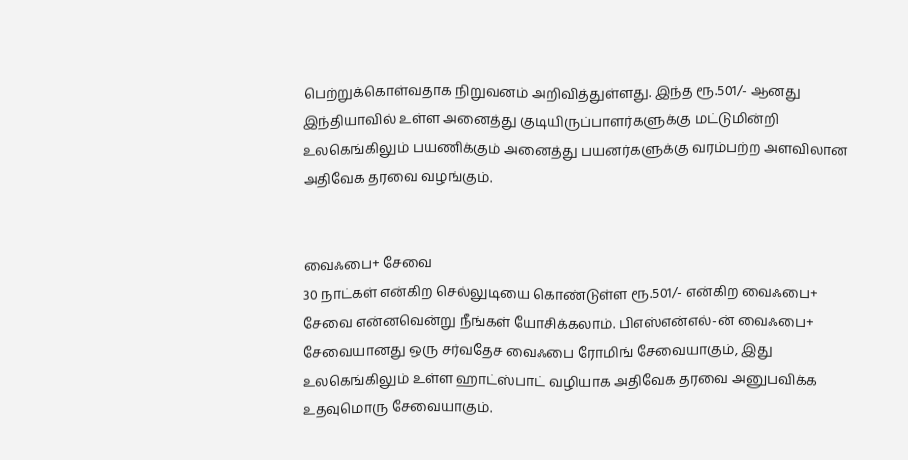பெற்றுக்கொள்வதாக நிறுவனம் அறிவித்துள்ளது. இந்த ரூ.501/- ஆனது இந்தியாவில் உள்ள அனைத்து குடியிருப்பாளர்களுக்கு மட்டுமின்றி உலகெங்கிலும் பயணிக்கும் அனைத்து பயனர்களுக்கு வரம்பற்ற அளவிலான அதிவேக தரவை வழங்கும்.


வைஃபை+ சேவை
30 நாட்கள் என்கிற செல்லுடியை கொண்டுள்ள ரூ.501/- என்கிற வைஃபை+ சேவை என்னவென்று நீங்கள் யோசிக்கலாம். பிஎஸ்என்எல்-ன் வைஃபை+ சேவையானது ஒரு சர்வதேச வைஃபை ரோமிங் சேவையாகும், இது உலகெங்கிலும் உள்ள ஹாட்ஸ்பாட் வழியாக அதிவேக தரவை அனுபவிக்க உதவுமொரு சேவையாகும்.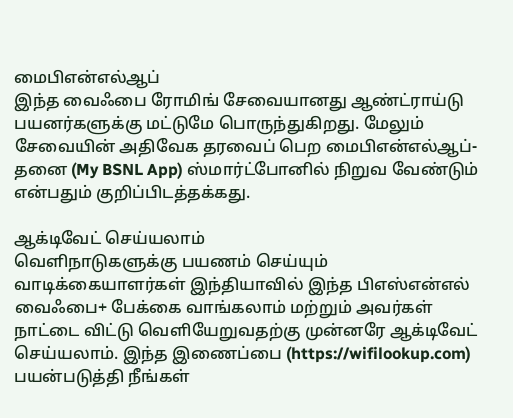மைபிஎன்எல்ஆப்
இந்த வைஃபை ரோமிங் சேவையானது ஆண்ட்ராய்டு பயனர்களுக்கு மட்டுமே பொருந்துகிறது. மேலும் சேவையின் அதிவேக தரவைப் பெற மைபிஎன்எல்ஆப்-தனை (My BSNL App) ஸ்மார்ட்போனில் நிறுவ வேண்டும் என்பதும் குறிப்பிடத்தக்கது.

ஆக்டிவேட் செய்யலாம்
வெளிநாடுகளுக்கு பயணம் செய்யும் வாடிக்கையாளர்கள் இந்தியாவில் இந்த பிஎஸ்என்எல் வைஃபை+ பேக்கை வாங்கலாம் மற்றும் அவர்கள் நாட்டை விட்டு வெளியேறுவதற்கு முன்னரே ஆக்டிவேட் செய்யலாம். இந்த இணைப்பை (https://wifilookup.com) பயன்படுத்தி நீங்கள்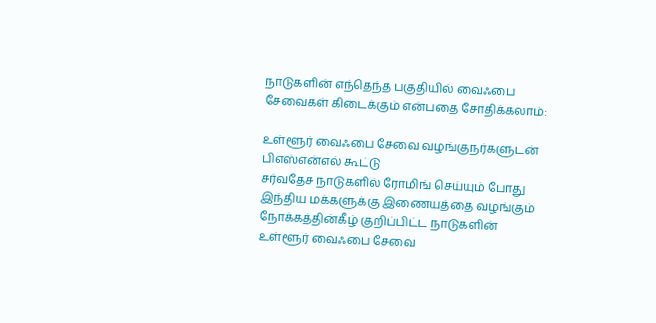நாடுகளின் எந்தெந்த பகுதியில் வைஃபை சேவைகள் கிடைக்கும் என்பதை சோதிக்கலாம்:

உள்ளூர் வைஃபை சேவை வழங்குநர்களுடன் பிஎஸ்என்எல் கூட்டு
சர்வதேச நாடுகளில் ரோமிங் செய்யும் போது இந்திய மக்களுக்கு இணையத்தை வழங்கும் நோக்கத்தின்கீழ் குறிப்பிட்ட நாடுகளின் உள்ளூர் வைஃபை சேவை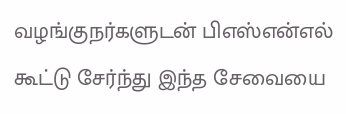வழங்குநர்களுடன் பிஎஸ்என்எல் கூட்டு சேர்ந்து இந்த சேவையை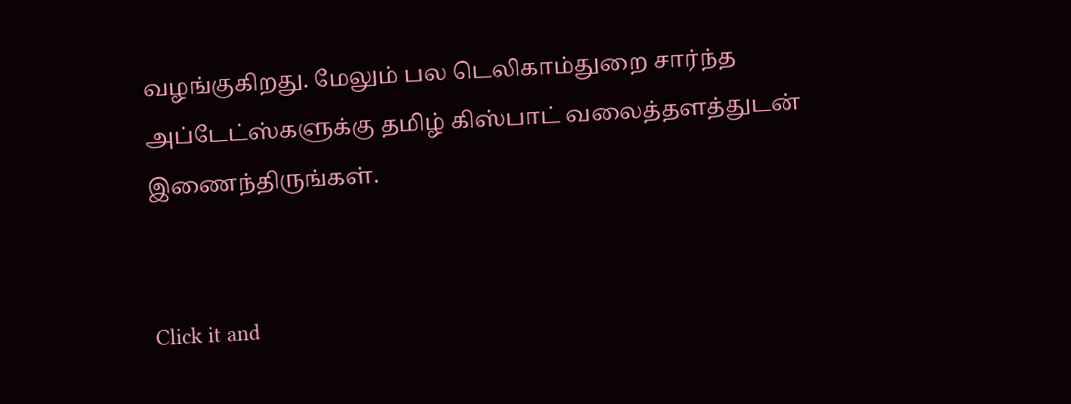வழங்குகிறது. மேலும் பல டெலிகாம்துறை சார்ந்த அப்டேட்ஸ்களுக்கு தமிழ் கிஸ்பாட் வலைத்தளத்துடன் இணைந்திருங்கள்.


Click it and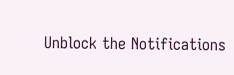Unblock the Notifications